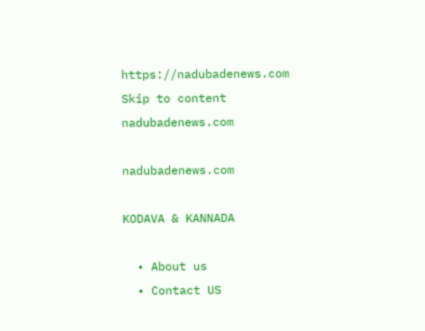https://nadubadenews.com
Skip to content
nadubadenews.com

nadubadenews.com

KODAVA & KANNADA

  • About us
  • Contact US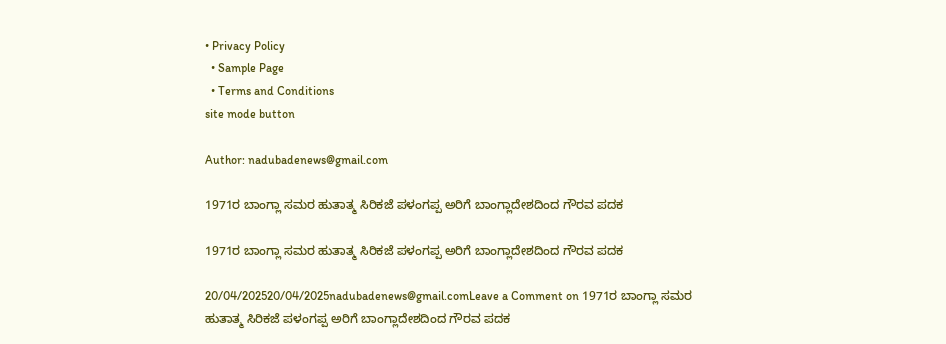• Privacy Policy
  • Sample Page
  • Terms and Conditions
site mode button

Author: nadubadenews@gmail.com

1971ರ ಬಾಂಗ್ಲಾ ಸಮರ ಹುತಾತ್ಮ ಸಿರಿಕಜೆ ಪಳಂಗಪ್ಪ ಅರಿಗೆ ಬಾಂಗ್ಲಾದೇಶದಿಂದ ಗೌರವ ಪದಕ

1971ರ ಬಾಂಗ್ಲಾ ಸಮರ ಹುತಾತ್ಮ ಸಿರಿಕಜೆ ಪಳಂಗಪ್ಪ ಅರಿಗೆ ಬಾಂಗ್ಲಾದೇಶದಿಂದ ಗೌರವ ಪದಕ

20/04/202520/04/2025nadubadenews@gmail.comLeave a Comment on 1971ರ ಬಾಂಗ್ಲಾ ಸಮರ ಹುತಾತ್ಮ ಸಿರಿಕಜೆ ಪಳಂಗಪ್ಪ ಅರಿಗೆ ಬಾಂಗ್ಲಾದೇಶದಿಂದ ಗೌರವ ಪದಕ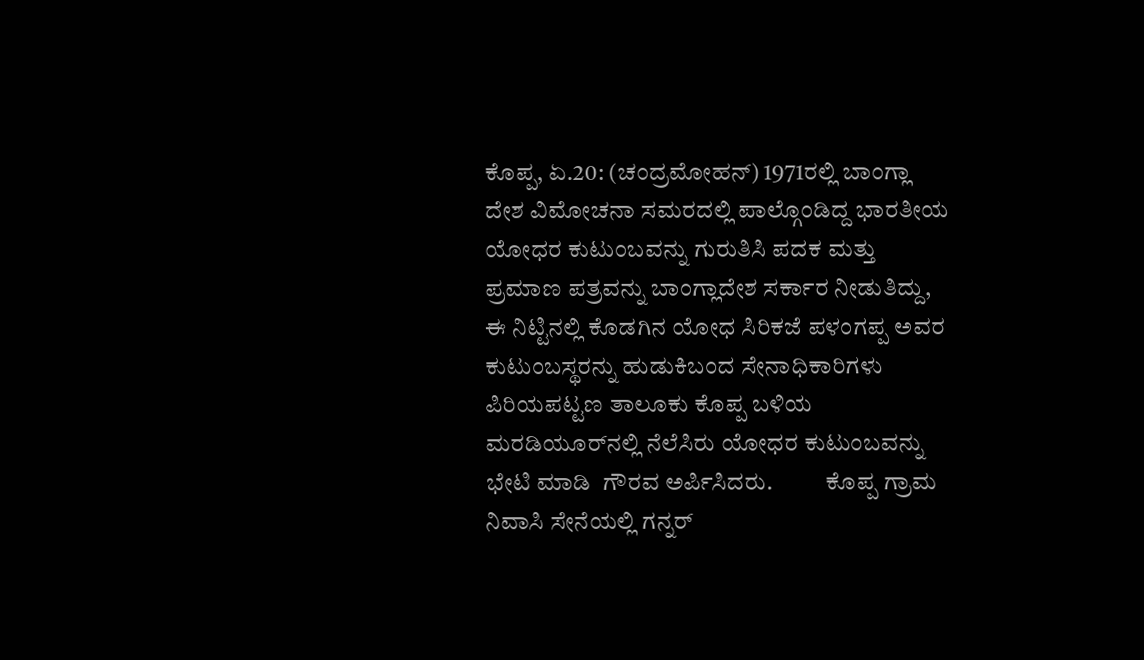ಕೊಪ್ಪ, ಏ.20: (ಚಂದ್ರಮೋಹನ್) 1971ರಲ್ಲಿ ಬಾಂಗ್ಲಾ ದೇಶ ವಿಮೋಚನಾ ಸಮರದಲ್ಲಿ ಪಾಲ್ಗೊಂಡಿದ್ದ ಭಾರತೀಯ ಯೋಧರ ಕುಟುಂಬವನ್ನು ಗುರುತಿಸಿ ಪದಕ ಮತ್ತು ಪ್ರಮಾಣ ಪತ್ರವನ್ನು ಬಾಂಗ್ಲಾದೇಶ ಸರ್ಕಾರ ನೀಡುತಿದ್ದು, ಈ ನಿಟ್ಟಿನಲ್ಲಿ ಕೊಡಗಿನ ಯೋಧ ಸಿರಿಕಜೆ ಪಳಂಗಪ್ಪ ಅವರ ಕುಟುಂಬಸ್ಥರನ್ನು ಹುಡುಕಿಬಂದ ಸೇನಾಧಿಕಾರಿಗಳು ಪಿರಿಯಪಟ್ಟಣ ತಾಲೂಕು ಕೊಪ್ಪ ಬಳಿಯ  ಮರಡಿಯೂರ್‌ನಲ್ಲಿ ನೆಲೆಸಿರು ಯೋಧರ ಕುಟುಂಬವನ್ನು ಭೇಟಿ ಮಾಡಿ  ಗೌರವ ಅರ್ಪಿಸಿದರು.           ಕೊಪ್ಪ ಗ್ರಾಮ ನಿವಾಸಿ ಸೇನೆಯಲ್ಲಿ ಗನ್ನ‌ರ್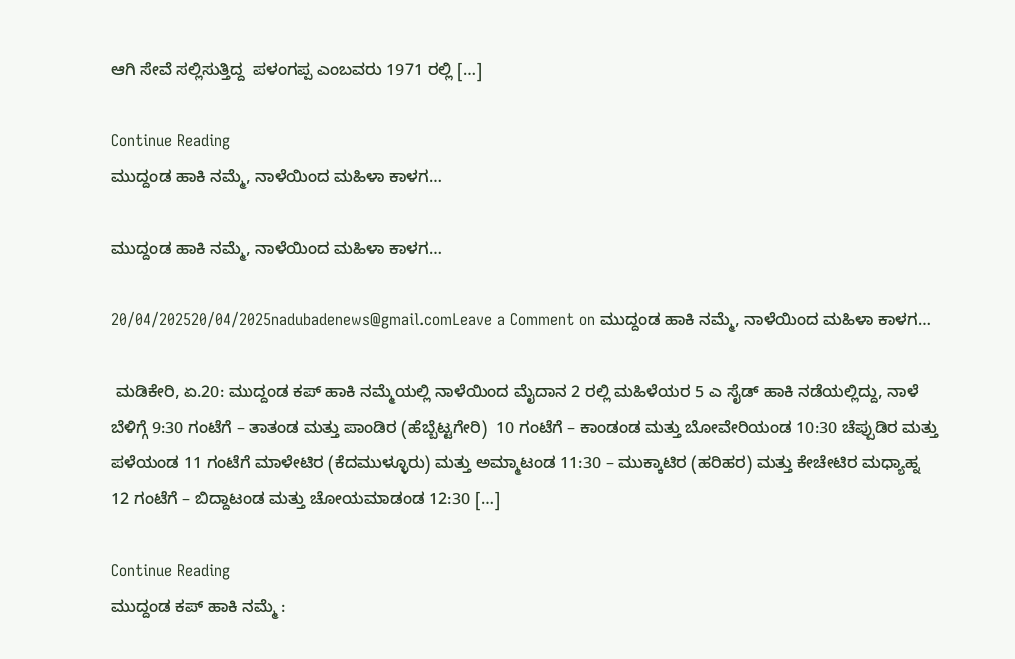ಆಗಿ ಸೇವೆ ಸಲ್ಲಿಸುತ್ತಿದ್ದ  ಪಳಂಗಪ್ಪ ಎಂಬವರು 1971 ರಲ್ಲಿ […]

Continue Reading
ಮುದ್ದಂಡ ಹಾಕಿ ನಮ್ಮೆ, ನಾಳೆಯಿಂದ ಮಹಿಳಾ ಕಾಳಗ…

ಮುದ್ದಂಡ ಹಾಕಿ ನಮ್ಮೆ, ನಾಳೆಯಿಂದ ಮಹಿಳಾ ಕಾಳಗ…

20/04/202520/04/2025nadubadenews@gmail.comLeave a Comment on ಮುದ್ದಂಡ ಹಾಕಿ ನಮ್ಮೆ, ನಾಳೆಯಿಂದ ಮಹಿಳಾ ಕಾಳಗ…

 ಮಡಿಕೇರಿ, ಏ.20: ಮುದ್ದಂಡ ಕಪ್‌ ಹಾಕಿ ನಮ್ಮೆಯಲ್ಲಿ ನಾಳೆಯಿಂದ ಮೈದಾನ 2 ರಲ್ಲಿ ಮಹಿಳೆಯರ 5 ಎ ಸೈಡ್‌ ಹಾಕಿ ನಡೆಯಲ್ಲಿದ್ದು, ನಾಳೆ ಬೆಳಿಗ್ಗೆ 9:30 ಗಂಟೆಗೆ – ತಾತಂಡ ಮತ್ತು ಪಾಂಡಿರ (ಹೆಬ್ಬೆಟ್ಟಗೇರಿ)  10 ಗಂಟೆಗೆ – ಕಾಂಡಂಡ ಮತ್ತು ಬೋವೇರಿಯಂಡ 10:30 ಚೆಪ್ಪುಡಿರ ಮತ್ತು ಪಳೆಯಂಡ 11 ಗಂಟೆಗೆ ಮಾಳೇಟಿರ (ಕೆದಮುಳ್ಳೂರು) ಮತ್ತು ಅಮ್ಮಾಟಂಡ 11:30 – ಮುಕ್ಕಾಟಿರ (ಹರಿಹರ) ಮತ್ತು ಕೇಚೇಟಿರ ಮಧ್ಯಾಹ್ನ 12 ಗಂಟೆಗೆ – ಬಿದ್ದಾಟಂಡ ಮತ್ತು ಚೋಯಮಾಡಂಡ 12:30 […]

Continue Reading
ಮುದ್ದಂಡ ಕಪ್ ಹಾಕಿ ನಮ್ಮೆ :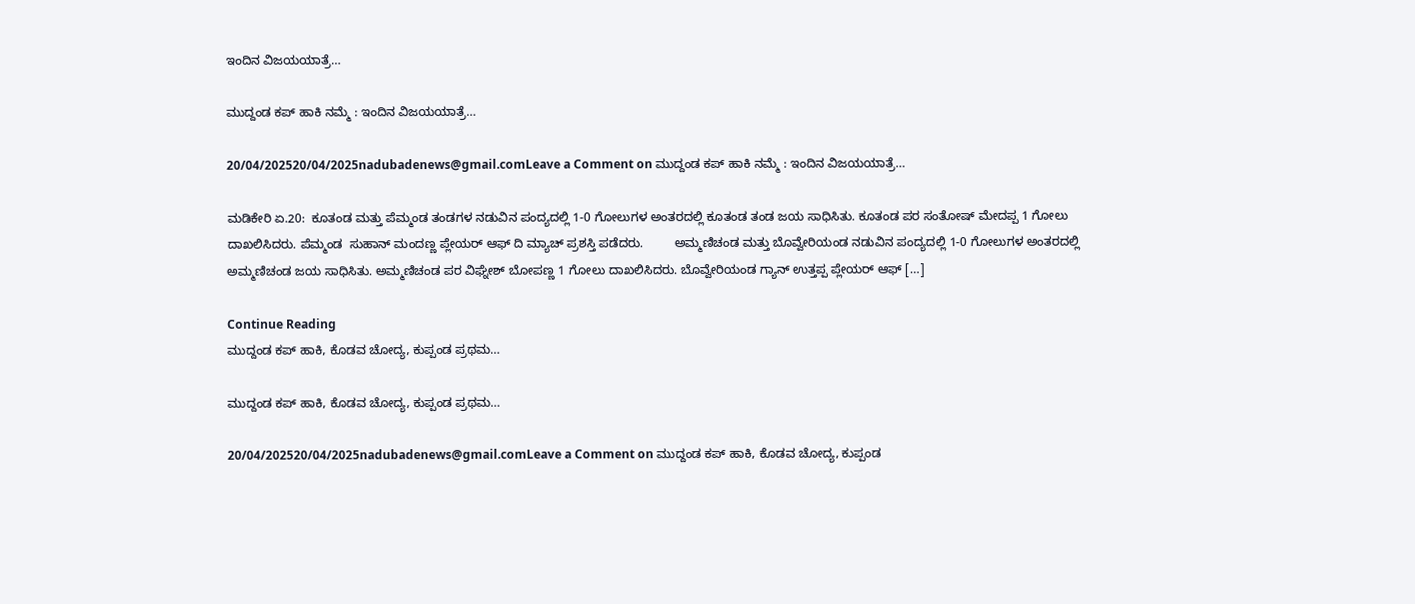ಇಂದಿನ ವಿಜಯಯಾತ್ರೆ…

ಮುದ್ದಂಡ ಕಪ್ ಹಾಕಿ ನಮ್ಮೆ : ಇಂದಿನ ವಿಜಯಯಾತ್ರೆ…

20/04/202520/04/2025nadubadenews@gmail.comLeave a Comment on ಮುದ್ದಂಡ ಕಪ್ ಹಾಕಿ ನಮ್ಮೆ : ಇಂದಿನ ವಿಜಯಯಾತ್ರೆ…

ಮಡಿಕೇರಿ ಏ.20:  ಕೂತಂಡ ಮತ್ತು ಪೆಮ್ಮಂಡ ತಂಡಗಳ ನಡುವಿನ ಪಂದ್ಯದಲ್ಲಿ 1-0 ಗೋಲುಗಳ ಅಂತರದಲ್ಲಿ ಕೂತಂಡ ತಂಡ ಜಯ ಸಾಧಿಸಿತು. ಕೂತಂಡ ಪರ ಸಂತೋಷ್ ಮೇದಪ್ಪ 1 ಗೋಲು ದಾಖಲಿಸಿದರು. ಪೆಮ್ಮಂಡ  ಸುಹಾನ್ ಮಂದಣ್ಣ ಪ್ಲೇಯರ್ ಆಫ್ ದಿ ಮ್ಯಾಚ್ ಪ್ರಶಸ್ತಿ ಪಡೆದರು.         ಅಮ್ಮಣಿಚಂಡ ಮತ್ತು ಬೊವ್ವೇರಿಯಂಡ ನಡುವಿನ ಪಂದ್ಯದಲ್ಲಿ 1-0 ಗೋಲುಗಳ ಅಂತರದಲ್ಲಿ ಅಮ್ಮಣಿಚಂಡ ಜಯ ಸಾಧಿಸಿತು. ಅಮ್ಮಣಿಚಂಡ ಪರ ವಿಘ್ನೇಶ್ ಬೋಪಣ್ಣ 1 ಗೋಲು ದಾಖಲಿಸಿದರು. ಬೊವ್ವೇರಿಯಂಡ ಗ್ಯಾನ್ ಉತ್ತಪ್ಪ ಪ್ಲೇಯರ್ ಆಫ್ […]

Continue Reading
ಮುದ್ದಂಡ ಕಪ್‌ ಹಾಕಿ, ಕೊಡವ ಚೋದ್ಯ, ಕುಪ್ಪಂಡ ಪ್ರಥಮ…

ಮುದ್ದಂಡ ಕಪ್‌ ಹಾಕಿ, ಕೊಡವ ಚೋದ್ಯ, ಕುಪ್ಪಂಡ ಪ್ರಥಮ…

20/04/202520/04/2025nadubadenews@gmail.comLeave a Comment on ಮುದ್ದಂಡ ಕಪ್‌ ಹಾಕಿ, ಕೊಡವ ಚೋದ್ಯ, ಕುಪ್ಪಂಡ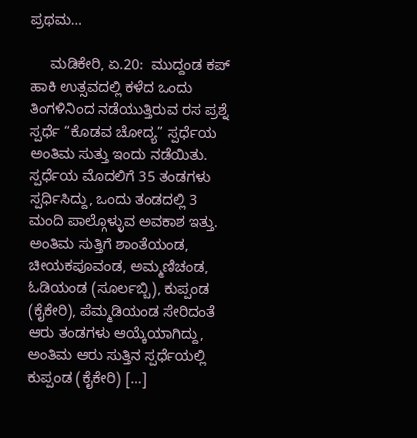ಪ್ರಥಮ…

     ಮಡಿಕೇರಿ, ಏ.20:  ಮುದ್ದಂಡ ಕಪ್ ಹಾಕಿ ಉತ್ಸವದಲ್ಲಿ ಕಳೆದ ಒಂದು ತಿಂಗಳಿನಿಂದ ನಡೆಯುತ್ತಿರುವ ರಸ ಪ್ರಶ್ನೆ ಸ್ಪರ್ಧೆ “ಕೊಡವ ಚೋದ್ಯ” ಸ್ಪರ್ಧೆಯ ಅಂತಿಮ ಸುತ್ತು ಇಂದು ನಡೆಯಿತು.      ಸ್ಪರ್ಧೆಯ ಮೊದಲಿಗೆ 35 ತಂಡಗಳು ಸ್ಪರ್ಧಿಸಿದ್ದು, ಒಂದು ತಂಡದಲ್ಲಿ 3 ಮಂದಿ ಪಾಲ್ಗೊಳ್ಳುವ ಅವಕಾಶ ಇತ್ತು. ಅಂತಿಮ ಸುತ್ತಿಗೆ ಶಾಂತೆಯಂಡ, ಚೀಯಕಪೂವಂಡ, ಅಮ್ಮಣಿಚಂಡ, ಓಡಿಯಂಡ (ಸೂರ್ಲಬ್ಬಿ), ಕುಪ್ಪಂಡ (ಕೈಕೇರಿ), ಪೆಮ್ಮಡಿಯಂಡ ಸೇರಿದಂತೆ ಆರು ತಂಡಗಳು ಆಯ್ಕೆಯಾಗಿದ್ದು, ಅಂತಿಮ ಆರು ಸುತ್ತಿನ ಸ್ಪರ್ಧೆಯಲ್ಲಿ ಕುಪ್ಪಂಡ (ಕೈಕೇರಿ) […]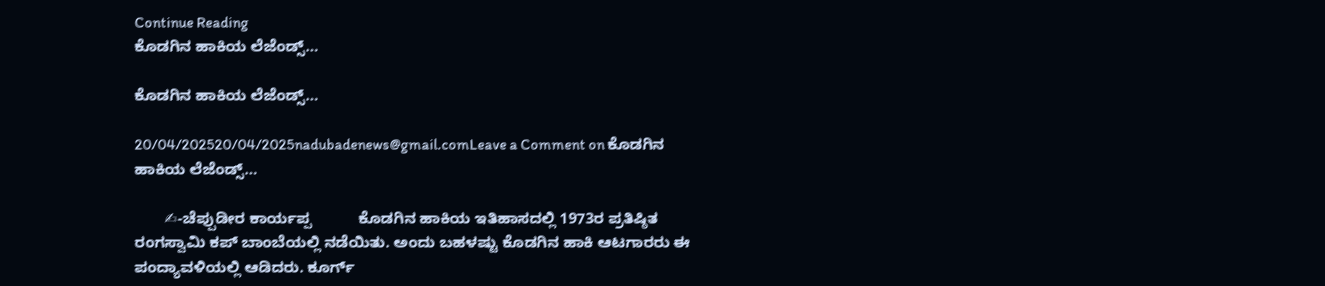Continue Reading
ಕೊಡಗಿನ ಹಾಕಿಯ ಲೆಜೆಂಡ್ಸ್…

ಕೊಡಗಿನ ಹಾಕಿಯ ಲೆಜೆಂಡ್ಸ್…

20/04/202520/04/2025nadubadenews@gmail.comLeave a Comment on ಕೊಡಗಿನ ಹಾಕಿಯ ಲೆಜೆಂಡ್ಸ್…

       ✍-ಚೆಪ್ಪುಡೀರ ಕಾರ್ಯಪ್ಪ           ಕೊಡಗಿನ ಹಾಕಿಯ ಇತಿಹಾಸದಲ್ಲಿ 1973ರ ಪ್ರತಿಷ್ಠಿತ ರಂಗಸ್ವಾಮಿ ಕಪ್ ಬಾಂಬೆಯಲ್ಲಿ ನಡೆಯಿತು. ಅಂದು ಬಹಳಷ್ಟು ಕೊಡಗಿನ ಹಾಕಿ ಆಟಗಾರರು ಈ ಪಂದ್ಯಾವಳಿಯಲ್ಲಿ ಆಡಿದರು. ಕೂರ್ಗ್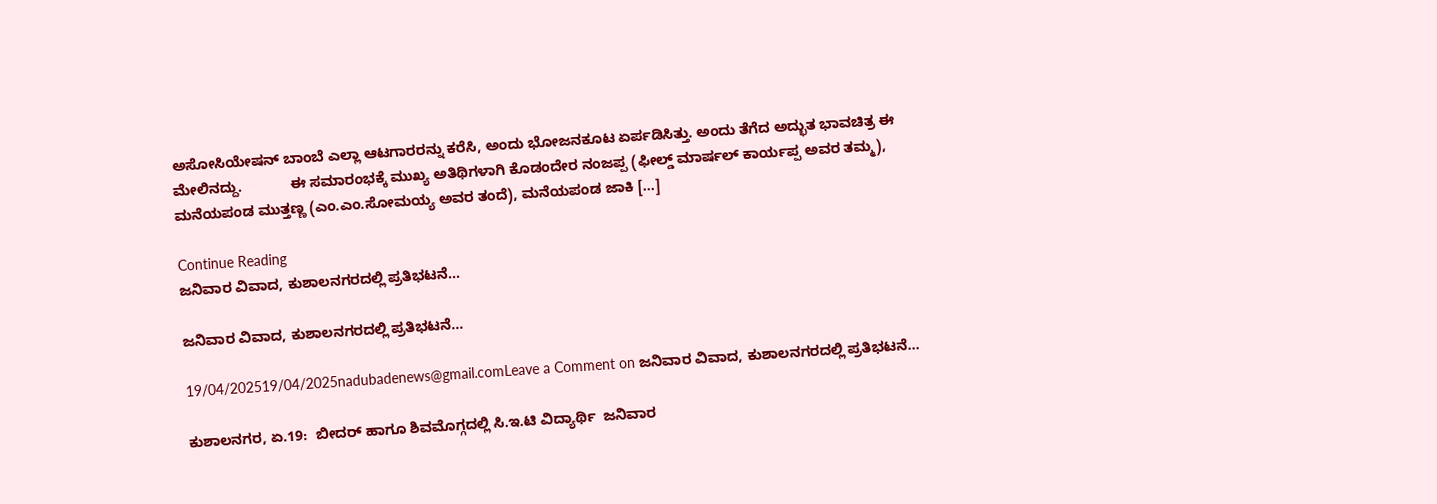ಅಸೋಸಿಯೇಷನ್ ಬಾಂಬೆ ಎಲ್ಲಾ ಆಟಗಾರರನ್ನು ಕರೆಸಿ, ಅಂದು ಭೋಜನಕೂಟ ಏರ್ಪಡಿಸಿತ್ತು. ಅಂದು ತೆಗೆದ ಅದ್ಭುತ ಭಾವಚಿತ್ರ ಈ ಮೇಲಿನದ್ದು.            ಈ ಸಮಾರಂಭಕ್ಕೆ ಮುಖ್ಯ ಅತಿಥಿಗಳಾಗಿ ಕೊಡಂದೇರ ನಂಜಪ್ಪ (ಫೀಲ್ಡ್ ಮಾರ್ಷಲ್ ಕಾರ್ಯಪ್ಪ ಅವರ ತಮ್ಮ), ಮನೆಯಪಂಡ ಮುತ್ತಣ್ಣ (ಎಂ.ಎಂ.ಸೋಮಯ್ಯ ಅವರ ತಂದೆ), ಮನೆಯಪಂಡ ಜಾಕಿ […]

Continue Reading
ಜನಿವಾರ ವಿವಾದ, ಕುಶಾಲನಗರದಲ್ಲಿ ಪ್ರತಿಭಟನೆ…

ಜನಿವಾರ ವಿವಾದ, ಕುಶಾಲನಗರದಲ್ಲಿ ಪ್ರತಿಭಟನೆ…

19/04/202519/04/2025nadubadenews@gmail.comLeave a Comment on ಜನಿವಾರ ವಿವಾದ, ಕುಶಾಲನಗರದಲ್ಲಿ ಪ್ರತಿಭಟನೆ…

ಕುಶಾಲನಗರ, ಏ.19:  ಬೀದರ್ ಹಾಗೂ ಶಿವಮೊಗ್ಗದಲ್ಲಿ ಸಿ.ಇ.ಟಿ ವಿದ್ಯಾರ್ಥಿ  ಜನಿವಾರ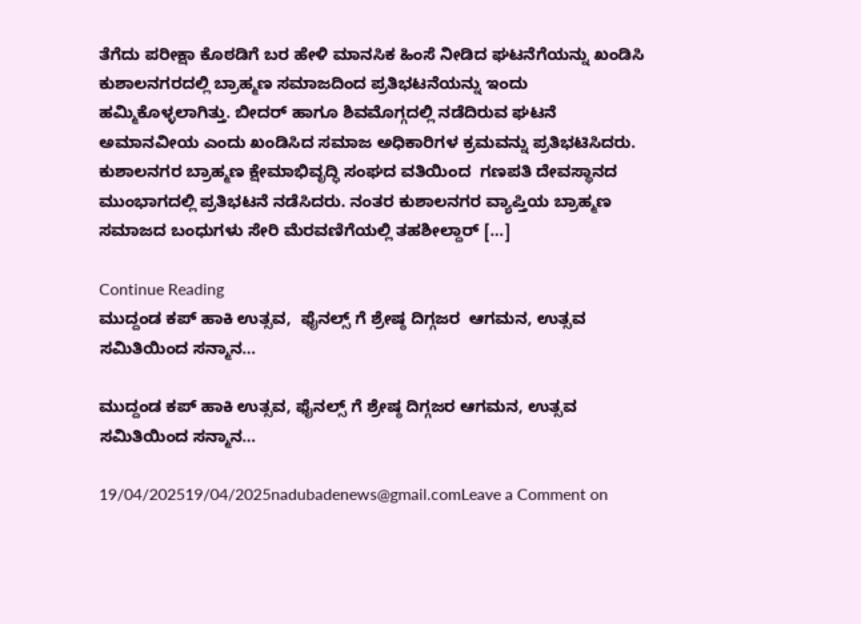ತೆಗೆದು ಪರೀಕ್ಷಾ ಕೊಠಡಿಗೆ ಬರ ಹೇಳಿ ಮಾನಸಿಕ ಹಿಂಸೆ ನೀಡಿದ ಘಟನೆಗೆಯನ್ನು ಖಂಡಿಸಿ ಕುಶಾಲನಗರದಲ್ಲಿ ಬ್ರಾಹ್ಮಣ ಸಮಾಜದಿಂದ ಪ್ರತಿಭಟನೆಯನ್ನು ಇಂದು ಹಮ್ಮಿಕೊಳ್ಳಲಾಗಿತ್ತು. ಬೀದರ್ ಹಾಗೂ ಶಿವಮೊಗ್ಗದಲ್ಲಿ ನಡೆದಿರುವ ಘಟನೆ ಅಮಾನವೀಯ ಎಂದು ಖಂಡಿಸಿದ ಸಮಾಜ ಅಧಿಕಾರಿಗಳ ಕ್ರಮವನ್ನು ಪ್ರತಿಭಟಿಸಿದರು.  ಕುಶಾಲನಗರ ಬ್ರಾಹ್ಮಣ ಕ್ಷೇಮಾಭಿವೃದ್ಧಿ ಸಂಘದ ವತಿಯಿಂದ  ಗಣಪತಿ ದೇವಸ್ಥಾನದ ಮುಂಭಾಗದಲ್ಲಿ ಪ್ರತಿಭಟನೆ ನಡೆಸಿದರು. ನಂತರ ಕುಶಾಲನಗರ ವ್ಯಾಪ್ತಿಯ ಬ್ರಾಹ್ಮಣ ಸಮಾಜದ ಬಂಧುಗಳು ಸೇರಿ ಮೆರವಣಿಗೆಯಲ್ಲಿ ತಹಶೀಲ್ದಾರ್ […]

Continue Reading
ಮುದ್ದಂಡ ಕಪ್ ಹಾಕಿ ಉತ್ಸವ,  ಫೈನಲ್ಸ್ ಗೆ ಶ್ರೇಷ್ಠ ದಿಗ್ಗಜರ  ಆಗಮನ, ಉತ್ಸವ ಸಮಿತಿಯಿಂದ ಸನ್ಮಾನ…

ಮುದ್ದಂಡ ಕಪ್ ಹಾಕಿ ಉತ್ಸವ, ಫೈನಲ್ಸ್ ಗೆ ಶ್ರೇಷ್ಠ ದಿಗ್ಗಜರ ಆಗಮನ, ಉತ್ಸವ ಸಮಿತಿಯಿಂದ ಸನ್ಮಾನ…

19/04/202519/04/2025nadubadenews@gmail.comLeave a Comment on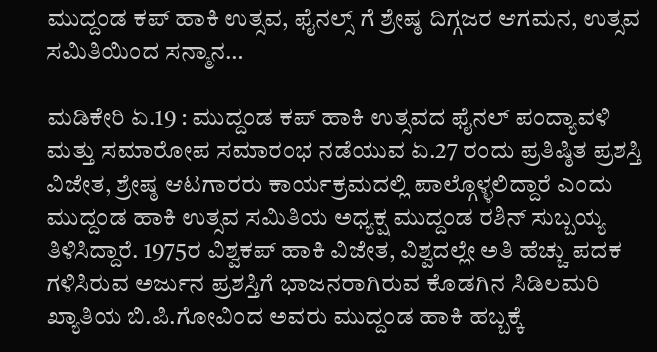ಮುದ್ದಂಡ ಕಪ್ ಹಾಕಿ ಉತ್ಸವ, ಫೈನಲ್ಸ್ ಗೆ ಶ್ರೇಷ್ಠ ದಿಗ್ಗಜರ ಆಗಮನ, ಉತ್ಸವ ಸಮಿತಿಯಿಂದ ಸನ್ಮಾನ…

ಮಡಿಕೇರಿ ಏ.19 : ಮುದ್ದಂಡ ಕಪ್ ಹಾಕಿ ಉತ್ಸವದ ಫೈನಲ್ ಪಂದ್ಯಾವಳಿ ಮತ್ತು ಸಮಾರೋಪ ಸಮಾರಂಭ ನಡೆಯುವ ಏ.27 ರಂದು ಪ್ರತಿಷ್ಠಿತ ಪ್ರಶಸ್ತಿ ವಿಜೇತ, ಶ್ರೇಷ್ಠ ಆಟಗಾರರು ಕಾರ್ಯಕ್ರಮದಲ್ಲಿ ಪಾಲ್ಗೊಳ್ಳಲಿದ್ದಾರೆ ಎಂದು ಮುದ್ದಂಡ ಹಾಕಿ ಉತ್ಸವ ಸಮಿತಿಯ ಅಧ್ಯಕ್ಷ ಮುದ್ದಂಡ ರಶಿನ್ ಸುಬ್ಬಯ್ಯ ತಿಳಿಸಿದ್ದಾರೆ. 1975ರ ವಿಶ್ವಕಪ್ ಹಾಕಿ ವಿಜೇತ, ವಿಶ್ವದಲ್ಲೇ ಅತಿ ಹೆಚ್ಚು ಪದಕ ಗಳಿಸಿರುವ ಅರ್ಜುನ ಪ್ರಶಸ್ತಿಗೆ ಭಾಜನರಾಗಿರುವ ಕೊಡಗಿನ ಸಿಡಿಲಮರಿ ಖ್ಯಾತಿಯ ಬಿ.ಪಿ.ಗೋವಿಂದ ಅವರು ಮುದ್ದಂಡ ಹಾಕಿ ಹಬ್ಬಕ್ಕೆ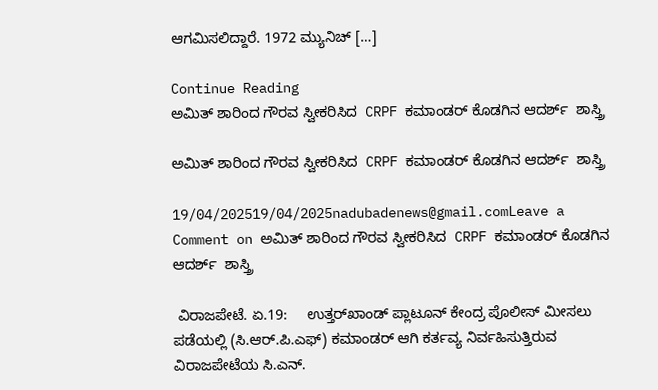ಆಗಮಿಸಲಿದ್ದಾರೆ. 1972 ಮ್ಯುನಿಚ್ […]

Continue Reading
ಅಮಿತ್‌ ಶಾರಿಂದ ಗೌರವ ಸ್ವೀಕರಿಸಿದ  CRPF ಕಮಾಂಡರ್ ಕೊಡಗಿನ ಆದರ್ಶ್  ಶಾಸ್ತ್ರಿ

ಅಮಿತ್‌ ಶಾರಿಂದ ಗೌರವ ಸ್ವೀಕರಿಸಿದ  CRPF ಕಮಾಂಡರ್ ಕೊಡಗಿನ ಆದರ್ಶ್  ಶಾಸ್ತ್ರಿ

19/04/202519/04/2025nadubadenews@gmail.comLeave a Comment on ಅಮಿತ್‌ ಶಾರಿಂದ ಗೌರವ ಸ್ವೀಕರಿಸಿದ  CRPF ಕಮಾಂಡರ್ ಕೊಡಗಿನ ಆದರ್ಶ್  ಶಾಸ್ತ್ರಿ

 ವಿರಾಜಪೇಟೆ. ಏ.19:     ಉತ್ತರ್‌ಖಾಂಡ್ ಪ್ಲಾಟೂನ್ ಕೇಂದ್ರ ಪೊಲೀಸ್ ಮೀಸಲು ಪಡೆಯಲ್ಲಿ (ಸಿ.ಆರ್.ಪಿ.ಎಫ್) ಕಮಾಂಡರ್ ಆಗಿ ಕರ್ತವ್ಯ ನಿರ್ವಹಿಸುತ್ತಿರುವ ವಿರಾಜಪೇಟೆಯ ಸಿ.ಎನ್.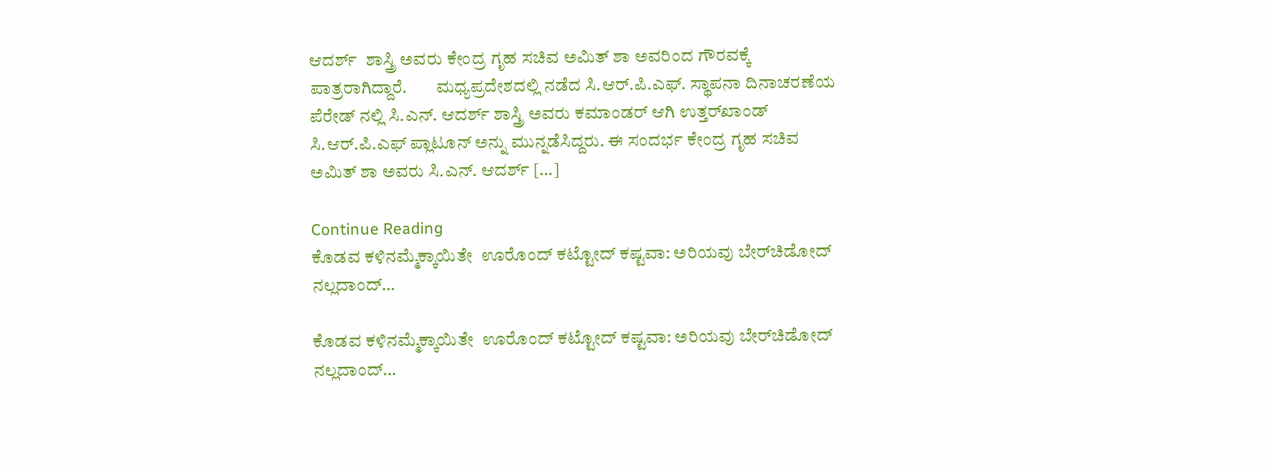ಆದರ್ಶ್  ಶಾಸ್ತ್ರಿ ಅವರು ಕೇಂದ್ರ ಗೃಹ ಸಚಿವ ಅಮಿತ್ ಶಾ ಅವರಿಂದ ಗೌರವಕ್ಕೆ ಪಾತ್ರರಾಗಿದ್ದಾರೆ.        ಮಧ್ಯಪ್ರದೇಶದಲ್ಲಿ ನಡೆದ ಸಿ.ಆರ್.ಪಿ.ಎಫ್. ಸ್ಥಾಪನಾ ದಿನಾಚರಣೆಯ  ಪೆರೇಡ್ ನಲ್ಲಿ ಸಿ.ಎನ್. ಆದರ್ಶ್ ಶಾಸ್ತ್ರಿ ಅವರು ಕಮಾಂಡರ್ ಆಗಿ ಉತ್ತರ್‌ಖಾಂಡ್  ಸಿ.ಆರ್.ಪಿ.ಎಫ್ ಪ್ಲಾಟೂನ್ ಅನ್ನು ಮುನ್ನಡೆಸಿದ್ದರು. ಈ ಸಂದರ್ಭ ಕೇಂದ್ರ ಗೃಹ ಸಚಿವ ಅಮಿತ್ ಶಾ ಅವರು ಸಿ.ಎನ್. ಆದರ್ಶ್ […]

Continue Reading
ಕೊಡವ ಕಳಿನಮ್ಮೆಕ್ಕಾಯಿತೇ ‌ ಊರೊಂದ್ ಕಟ್ಟೋದ್‌ ಕಷ್ಟವಾ: ಅರಿಯವು ಬೇರ್‌ಚಿಡೋದ್‌ ನಲ್ಲದಾಂದ್…

ಕೊಡವ ಕಳಿನಮ್ಮೆಕ್ಕಾಯಿತೇ ‌ ಊರೊಂದ್ ಕಟ್ಟೋದ್‌ ಕಷ್ಟವಾ: ಅರಿಯವು ಬೇರ್‌ಚಿಡೋದ್‌ ನಲ್ಲದಾಂದ್…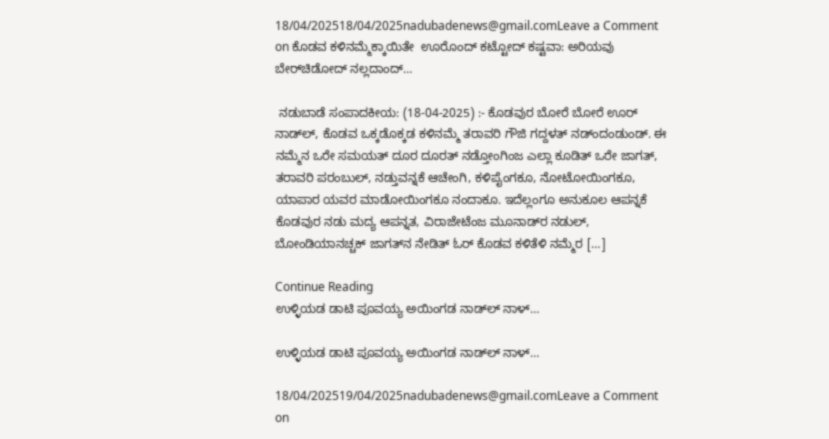18/04/202518/04/2025nadubadenews@gmail.comLeave a Comment on ಕೊಡವ ಕಳಿನಮ್ಮೆಕ್ಕಾಯಿತೇ ‌ ಊರೊಂದ್ ಕಟ್ಟೋದ್‌ ಕಷ್ಟವಾ: ಅರಿಯವು ಬೇರ್‌ಚಿಡೋದ್‌ ನಲ್ಲದಾಂದ್…

 ನಡುಬಾಡೆ ಸಂಪಾದಕೀಯ: (18-04-2025) :- ಕೊಡವುರ ಬೋರೆ ಬೋರೆ ಊರ್‌ ನಾಡ್‌ಲ್‌, ಕೊಡವ ಒಕ್ಕಡೊಕ್ಕಡ ಕಳಿನಮ್ಮೆ ತರಾವರಿ ಗೌಜಿ ಗದ್ದಳತ್‌ ನಡ್ಂದಂಡುಂಡ್. ಈ ನಮ್ಮೆನ ಒರೇ ಸಮಯತ್‌ ದೂರ ದೂರತ್‌ ನಡ್ತೋಂಗಿಂಜ ಎಲ್ಲಾ ಕೂಡಿತ್‌ ಒರೇ ಜಾಗತ್‌, ತರಾವರಿ ಪರಂಬುಲ್‌, ನಡ್ತುವನ್ನಕೆ ಆಚೇಂಗಿ, ಕಳಿಪೈಂಗಕೂ, ನೋಟೋಯಿಂಗಕೂ, ಯಾಪಾರ ಯವರ ಮಾಡೋಯಿಂಗಕೂ ನಂದಾಕೂ. ಇದೆಲ್ಲಂಗೂ ಅನುಕೂಲ ಆಪನ್ನಕೆ ಕೊಡವುರ ನಡು ಮದ್ಯ ಆಪನ್ನತ, ವಿರಾಜೇಟೆಂಜ ಮೂನಾಡ್‌ರ ನಡುಲ್, ಬೋಂಡಿಯಾನಚ್ಚಕ್‌ ಜಾಗತ್‌ನ ನೇಡಿತ್‌ ಓರ್‌ ಕೊಡವ ಕಳಿತೆಳಿ ನಮ್ಮೆರ […]

Continue Reading
ಉಳ್ಳಿಯಡ ಡಾಟಿ ಪೂವಯ್ಯ ಅಯಿಂಗಡ ನಾಡ್‌ಲ್‌ ನಾಳ್…

ಉಳ್ಳಿಯಡ ಡಾಟಿ ಪೂವಯ್ಯ ಅಯಿಂಗಡ ನಾಡ್‌ಲ್‌ ನಾಳ್…

18/04/202519/04/2025nadubadenews@gmail.comLeave a Comment on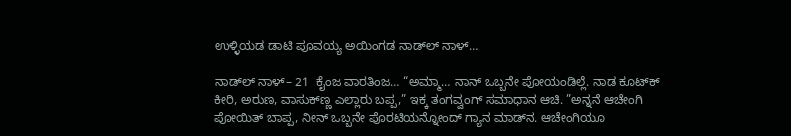ಉಳ್ಳಿಯಡ ಡಾಟಿ ಪೂವಯ್ಯ ಅಯಿಂಗಡ ನಾಡ್‌ಲ್‌ ನಾಳ್…

ನಾಡ್‌ಲ್ ನಾಳ್– 21  ಕೈಂಜ ವಾರತಿಂಜ… “ಅಮ್ಮಾ… ನಾನ್ ಒಬ್ಬನೇ ಪೋಯಂಡಿಲ್ಲೆ. ನಾಡ ಕೂಟ್‌ಕ್ ಕೀರಿ, ಅರುಣ, ವಾಸುಕ್‌ಣ್ಣ ಎಲ್ಲಾರು ಬಪ್ಪ,” ಇಕ್ಕ ತಂಗವ್ವಂಗ್‌ ಸಮಾಧಾನ ಆಚಿ. ”ಅನ್ನನೆ ಆಚೇಂಗಿ ಪೋಯಿತ್ ಬಾಪ್ಪ, ನೀನ್ ಒಬ್ಬನೇ ಪೊರಟಿಯನ್ನೋಂದ್ ಗ್ಯಾನ ಮಾಡ್‌ನ. ಆಚೇಂಗಿಯೂ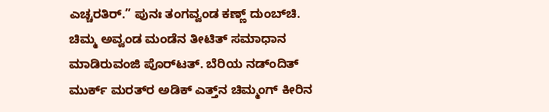ಎಚ್ಚರತಿರ್.” ಪುನಃ ತಂಗವ್ವಂಡ ಕಣ್ಣ್ ದುಂಬ್‌ಚಿ.  ಚಿಮ್ಮ ಅವ್ವಂಡ ಮಂಡೆನ ತೀಟಿತ್ ಸಮಾಧಾನ ಮಾಡಿರುವಂಜಿ ಪೊರ್‌ಟತ್. ಬೆರಿಯ ನಡ್‌ಂದಿತ್ ಮುರ್ಕ್ ಮರತ್‌ರ ಅಡಿಕ್ ಎತ್ತ್‌ನ ಚಿಮ್ಮಂಗ್ ಕೀರಿನ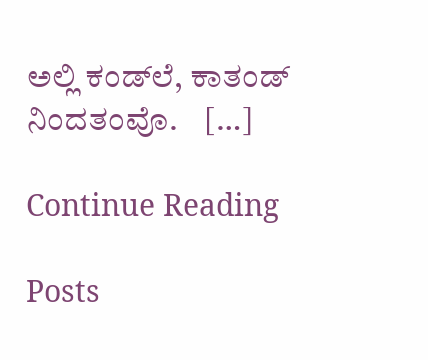ಅಲ್ಲಿ ಕಂಡ್‌ಲೆ, ಕಾತಂಡ್ ನಿಂದತಂವೊ.    […]

Continue Reading

Posts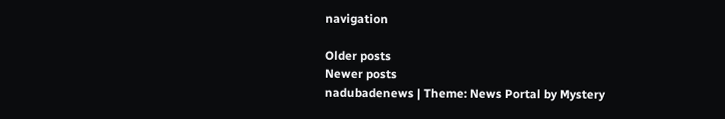navigation

Older posts
Newer posts
nadubadenews | Theme: News Portal by Mystery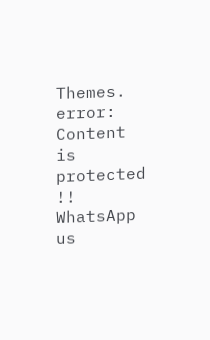Themes.
error: Content is protected !!
WhatsApp us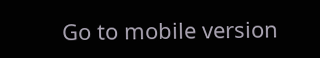Go to mobile version